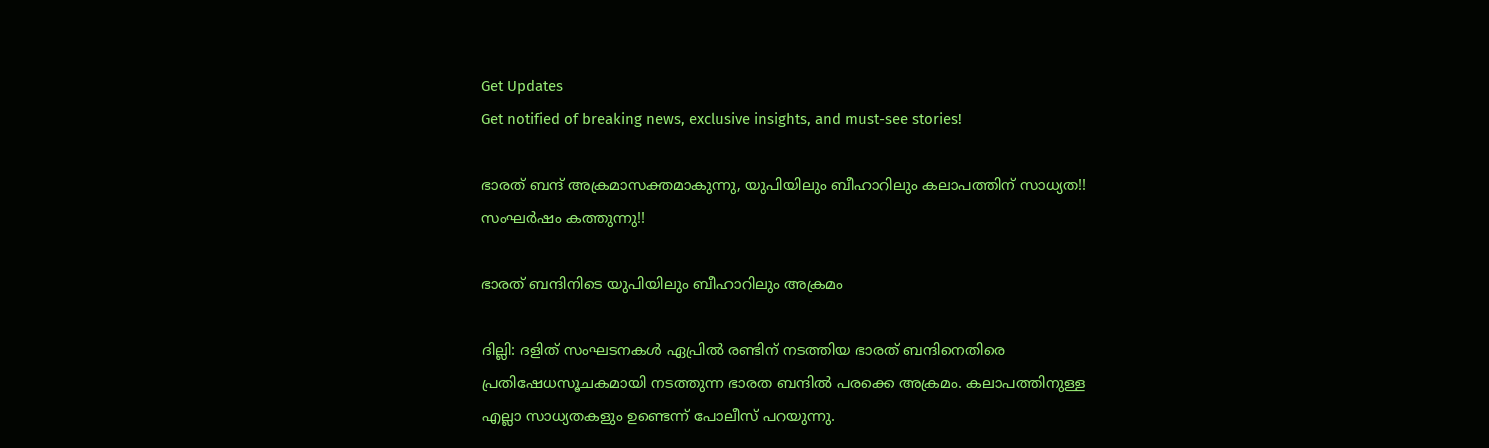Get Updates
Get notified of breaking news, exclusive insights, and must-see stories!

ഭാരത് ബന്ദ് അക്രമാസക്തമാകുന്നു, യുപിയിലും ബീഹാറിലും കലാപത്തിന് സാധ്യത!! സംഘര്‍ഷം കത്തുന്നു!!

ഭാരത് ബന്ദിനിടെ യുപിയിലും ബീഹാറിലും അക്രമം

ദില്ലി: ദളിത് സംഘടനകള്‍ ഏപ്രില്‍ രണ്ടിന് നടത്തിയ ഭാരത് ബന്ദിനെതിരെ പ്രതിഷേധസൂചകമായി നടത്തുന്ന ഭാരത ബന്ദില്‍ പരക്കെ അക്രമം. കലാപത്തിനുള്ള എല്ലാ സാധ്യതകളും ഉണ്ടെന്ന് പോലീസ് പറയുന്നു.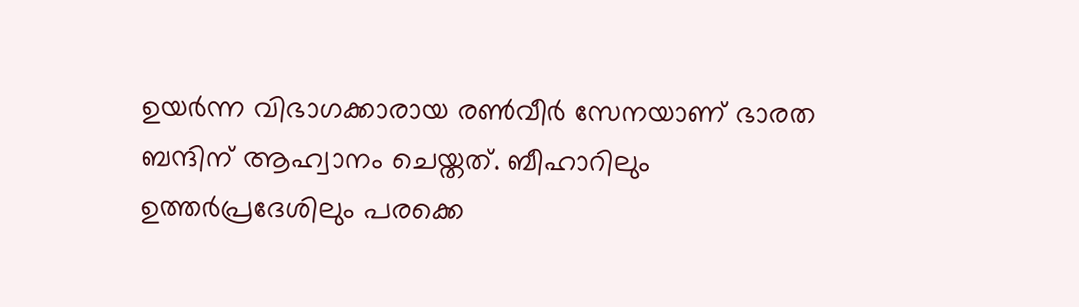ഉയര്‍ന്ന വിഭാഗക്കാരായ രണ്‍വീര്‍ സേനയാണ് ഭാരത ബന്ദിന് ആഹ്വാനം ചെയ്തത്. ബീഹാറിലും ഉത്തര്‍പ്രദേശിലും പരക്കെ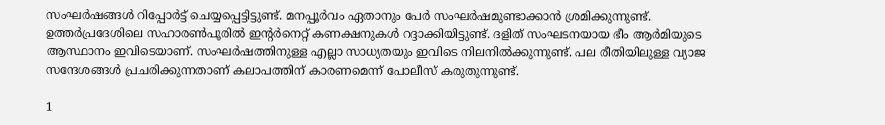സംഘര്‍ഷങ്ങള്‍ റിപ്പോര്‍ട്ട് ചെയ്യപ്പെട്ടിട്ടുണ്ട്. മനപ്പൂര്‍വം ഏതാനും പേര്‍ സംഘര്‍ഷമുണ്ടാക്കാന്‍ ശ്രമിക്കുന്നുണ്ട്. ഉത്തര്‍പ്രദേശിലെ സഹാരണ്‍പൂരില്‍ ഇന്റര്‍നെറ്റ് കണക്ഷനുകള്‍ റദ്ദാക്കിയിട്ടുണ്ട്. ദളിത് സംഘടനയായ ഭീം ആര്‍മിയുടെ ആസ്ഥാനം ഇവിടെയാണ്. സംഘര്‍ഷത്തിനുള്ള എല്ലാ സാധ്യതയും ഇവിടെ നിലനില്‍ക്കുന്നുണ്ട്. പല രീതിയിലുള്ള വ്യാജ സന്ദേശങ്ങള്‍ പ്രചരിക്കുന്നതാണ് കലാപത്തിന് കാരണമെന്ന് പോലീസ് കരുതുന്നുണ്ട്.

1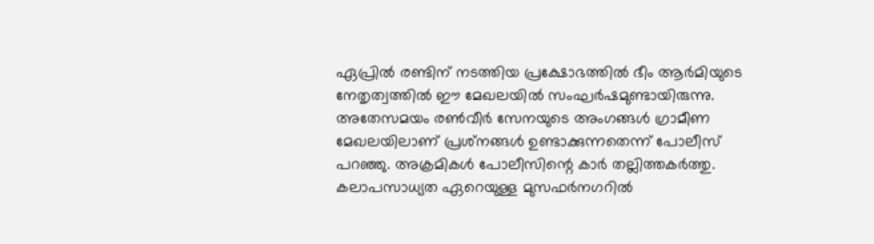ഏപ്രില്‍ രണ്ടിന് നടത്തിയ പ്രക്ഷോഭത്തില്‍ ഭീം ആര്‍മിയുടെ നേതൃത്വത്തില്‍ ഈ മേഖലയില്‍ സംഘര്‍ഷമുണ്ടായിരുന്നു. അതേസമയം രണ്‍വീര്‍ സേനയുടെ അംഗങ്ങള്‍ ഗ്രാമീണ മേഖലയിലാണ് പ്രശ്‌നങ്ങള്‍ ഉണ്ടാക്കുന്നതെന്ന് പോലീസ് പറഞ്ഞു. അക്രമികള്‍ പോലീസിന്റെ കാര്‍ തല്ലിത്തകര്‍ത്തു. കലാപസാധ്യത ഏറെയുള്ള മുസഫര്‍നഗറില്‍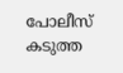പോലീസ് കടുത്ത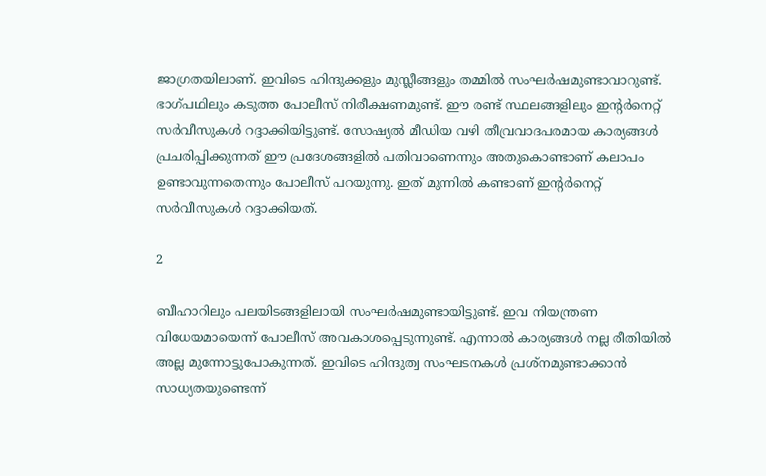ജാഗ്രതയിലാണ്. ഇവിടെ ഹിന്ദുക്കളും മുസ്ലീങ്ങളും തമ്മില്‍ സംഘര്‍ഷമുണ്ടാവാറുണ്ട്. ഭാഗ്പഥിലും കടുത്ത പോലീസ് നിരീക്ഷണമുണ്ട്. ഈ രണ്ട് സ്ഥലങ്ങളിലും ഇന്റര്‍നെറ്റ് സര്‍വീസുകള്‍ റദ്ദാക്കിയിട്ടുണ്ട്. സോഷ്യല്‍ മീഡിയ വഴി തീവ്രവാദപരമായ കാര്യങ്ങള്‍ പ്രചരിപ്പിക്കുന്നത് ഈ പ്രദേശങ്ങളില്‍ പതിവാണെന്നും അതുകൊണ്ടാണ് കലാപം ഉണ്ടാവുന്നതെന്നും പോലീസ് പറയുന്നു. ഇത് മുന്നില്‍ കണ്ടാണ് ഇന്റര്‍നെറ്റ് സര്‍വീസുകള്‍ റദ്ദാക്കിയത്.

2

ബീഹാറിലും പലയിടങ്ങളിലായി സംഘര്‍ഷമുണ്ടായിട്ടുണ്ട്. ഇവ നിയന്ത്രണ വിധേയമായെന്ന് പോലീസ് അവകാശപ്പെടുന്നുണ്ട്. എന്നാല്‍ കാര്യങ്ങള്‍ നല്ല രീതിയില്‍ അല്ല മുന്നോട്ടുപോകുന്നത്. ഇവിടെ ഹിന്ദുത്വ സംഘടനകള്‍ പ്രശ്‌നമുണ്ടാക്കാന്‍ സാധ്യതയുണ്ടെന്ന്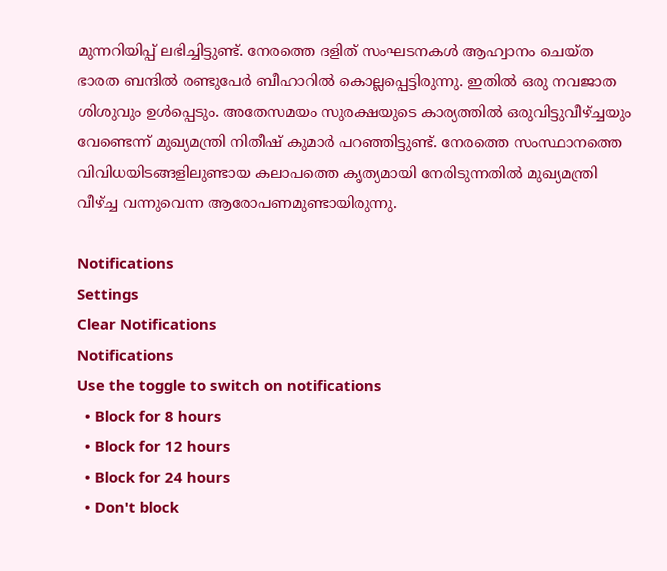മുന്നറിയിപ്പ് ലഭിച്ചിട്ടുണ്ട്. നേരത്തെ ദളിത് സംഘടനകള്‍ ആഹ്വാനം ചെയ്ത ഭാരത ബന്ദില്‍ രണ്ടുപേര്‍ ബീഹാറില്‍ കൊല്ലപ്പെട്ടിരുന്നു. ഇതില്‍ ഒരു നവജാത ശിശുവും ഉള്‍പ്പെടും. അതേസമയം സുരക്ഷയുടെ കാര്യത്തില്‍ ഒരുവിട്ടുവീഴ്ച്ചയും വേണ്ടെന്ന് മുഖ്യമന്ത്രി നിതീഷ് കുമാര്‍ പറഞ്ഞിട്ടുണ്ട്. നേരത്തെ സംസ്ഥാനത്തെ വിവിധയിടങ്ങളിലുണ്ടായ കലാപത്തെ കൃത്യമായി നേരിടുന്നതില്‍ മുഖ്യമന്ത്രി വീഴ്ച്ച വന്നുവെന്ന ആരോപണമുണ്ടായിരുന്നു.

Notifications
Settings
Clear Notifications
Notifications
Use the toggle to switch on notifications
  • Block for 8 hours
  • Block for 12 hours
  • Block for 24 hours
  • Don't block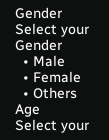Gender
Select your Gender
  • Male
  • Female
  • Others
Age
Select your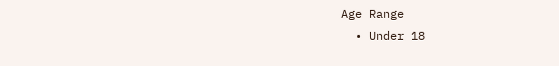Age Range
  • Under 18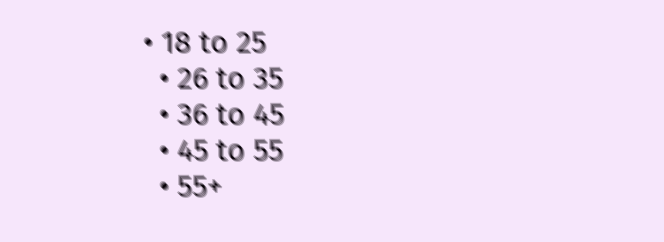• 18 to 25
  • 26 to 35
  • 36 to 45
  • 45 to 55
  • 55+